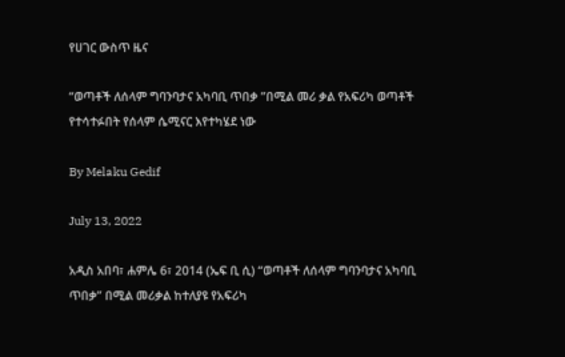የሀገር ውስጥ ዜና

“ወጣቶች ለሰላም ግባንባታና አካባቢ ጥበቃ ”በሚል መሪ ቃል የአፍሪካ ወጣቶች የተሳተፉበት የሰላም ሴሚናር እየተካሄደ ነው

By Melaku Gedif

July 13, 2022

አዲስ አበባ፣ ሐምሌ 6፣ 2014 (ኤፍ ቢ ሲ) “ወጣቶች ለሰላም ግባንባታና አካባቢ ጥበቃ” በሚል መሪቃል ከተለያዩ የአፍሪካ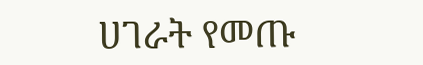ሀገራት የመጡ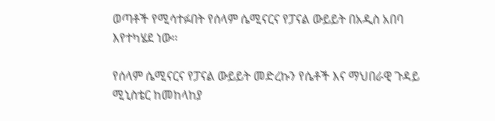ወጣቶች የሚሳተፉበት የሰላም ሴሚናርና የፓናል ውይይት በአዲስ አበባ እየተካሄደ ነው፡፡

የሰላም ሴሚናርና የፓናል ውይይት መድረኩን የሴቶች እና ማህበራዊ ጉዳይ ሚኒስቴር ከመከላከያ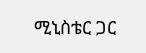ሚኒስቴር ጋር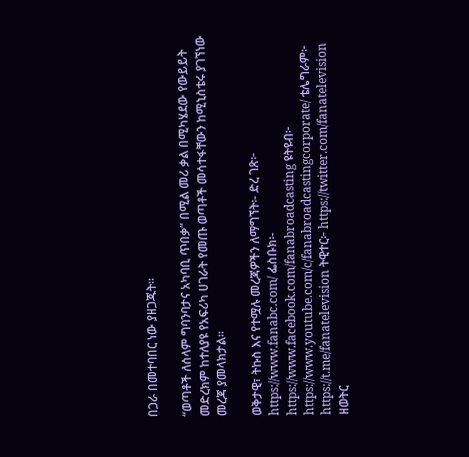በጋራ በመተባበር ነው ያዘጋጁት፡፡

“ወጣቶች ለሰላም ግባንባታና አካባቢ ጥበቃ” በሚል መሪ ቃል በሚካሄደው የውይይት መድረክም ከተለያዩ የአፍሪካ ሀገራት የመጡ ወጣቶች መሳተፋቸውን ከሚኒስቴሩ ያገኘነው መረጃ ያመላክታል፡፡

ወቅታዊ፣ ትኩስ እና የተሟሉ መረጃዎችን ለማግኘት፡- ድረ ገጽ፦ https://www.fanabc.com/ ፌስቡክ፡- https://www.facebook.com/fanabroadcasting ዩትዩብ፦ https://www.youtube.com/c/fanabroadcastingcorporate/ ቴሌግራም፦ https://t.me/fanatelevision ትዊተር፦ https://twitter.com/fanatelevision ዘወትር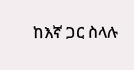ከእኛ ጋር ስላሉ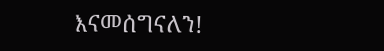እናመሰግናለን!